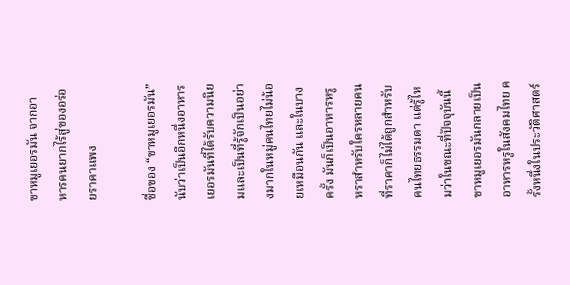ขาหมูเยอรมัน จากอาหารคนยากไร้สู่ของอร่อยราคาแพง

ชื่อของ “ขาหมูเยอรมัน” นับว่าเป็นอีกหนึ่งอาหารเยอรมันที่ได้รับความนิยมและเป็นที่รู้จักเป็นอย่างมากในหมู่คนไทยไม่น้อยเหมือนกัน และในบางครั้ง มันก็เป็นอาหารหรูหราสำหรับใครหลายคนที่ราคาก็ไม่ได้ถูกสำหรับคนไทยธรรมดา แต่รู้ไหมว่าในขณะที่ปัจจุบันนี้ขาหมูเยอรมันกลายเป็นอาหารหรูในสังคมไทย ครั้งหนึ่งในประวัติศาสตร์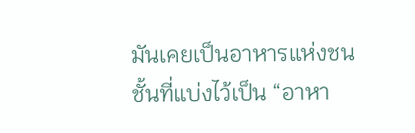มันเคยเป็นอาหารแห่งชนชั้นที่แบ่งไว้เป็น “อาหา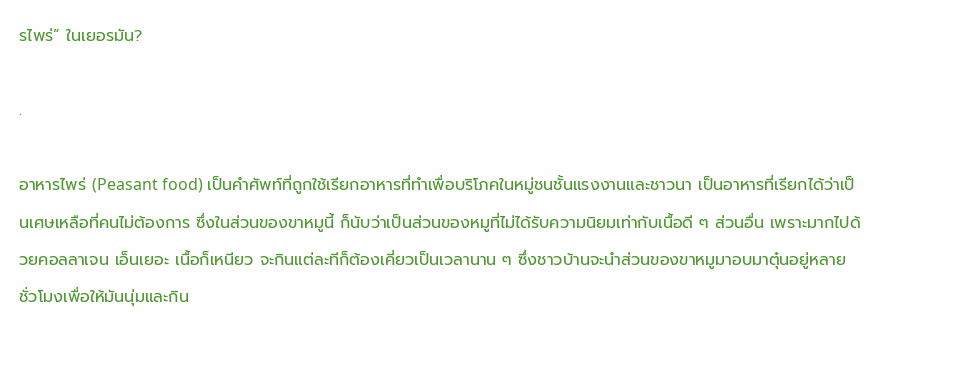รไพร่” ในเยอรมัน?

.

อาหารไพร่ (Peasant food) เป็นคำศัพท์ที่ถูกใช้เรียกอาหารที่ทำเพื่อบริโภคในหมู่ชนชั้นแรงงานและชาวนา เป็นอาหารที่เรียกได้ว่าเป็นเศษเหลือที่คนไม่ต้องการ ซึ่งในส่วนของขาหมูนี้ ก็นับว่าเป็นส่วนของหมูที่ไม่ได้รับความนิยมเท่ากับเนื้อดี ๆ ส่วนอื่น เพราะมากไปด้วยคอลลาเจน เอ็นเยอะ เนื้อก็เหนียว จะกินแต่ละทีก็ต้องเคี่ยวเป็นเวลานาน ๆ ซึ่งชาวบ้านจะนำส่วนของขาหมูมาอบมาตุ๋นอยู่หลายชั่วโมงเพื่อให้มันนุ่มและกิน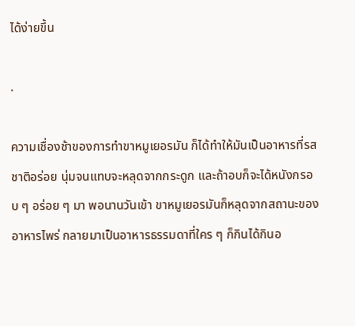ได้ง่ายขึ้น

.

ความเชื่องช้าของการทำขาหมูเยอรมัน ก็ได้ทำให้มันเป็นอาหารที่รสชาติอร่อย นุ่มจนแทบจะหลุดจากกระดูก และถ้าอบก็จะได้หนังกรอบ ๆ อร่อย ๆ มา พอนานวันเข้า ขาหมูเยอรมันก็หลุดจากสถานะของอาหารไพร่ กลายมาเป็นอาหารธรรมดาที่ใคร ๆ ก็กินได้กินอ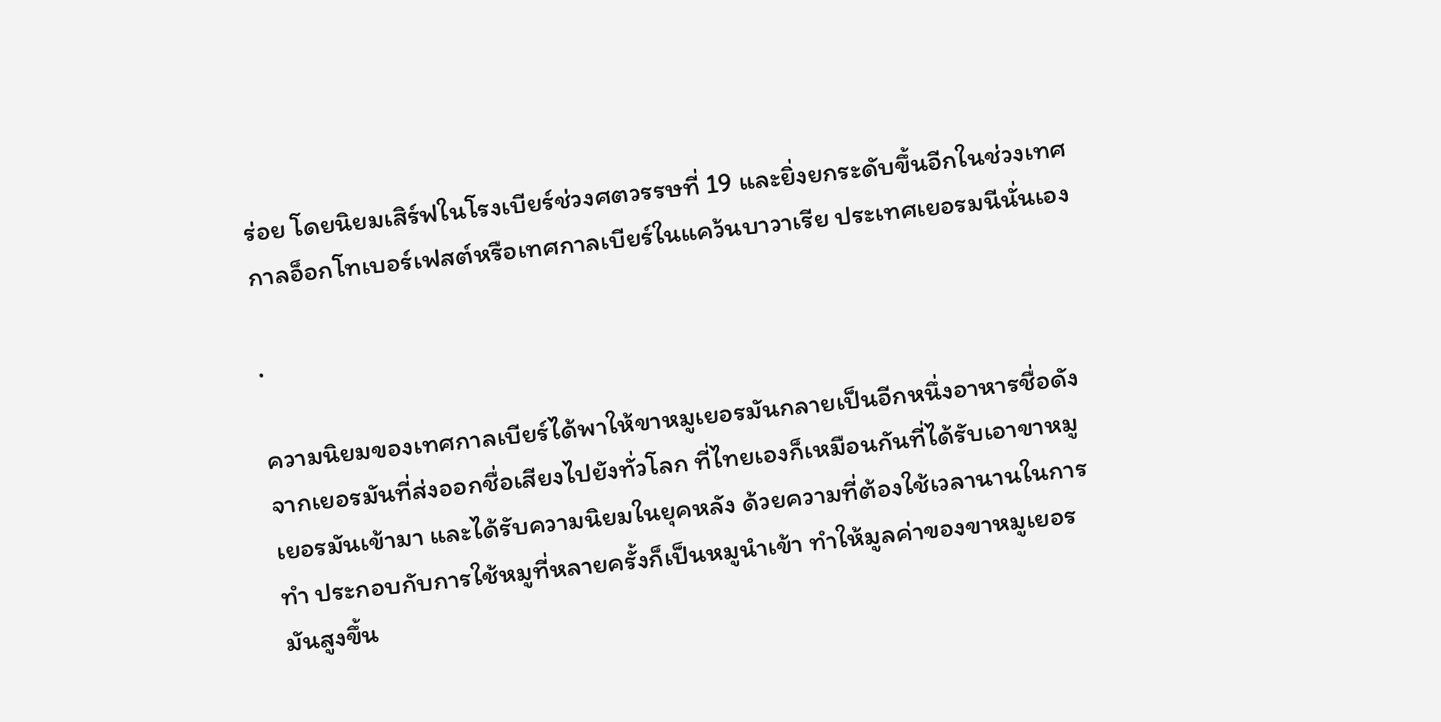ร่อย โดยนิยมเสิร์ฟในโรงเบียร์ช่วงศตวรรษที่ 19 และยิ่งยกระดับขึ้นอีกในช่วงเทศกาลอ็อกโทเบอร์เฟสต์หรือเทศกาลเบียร์ในแคว้นบาวาเรีย ประเทศเยอรมนีนั่นเอง

.

ความนิยมของเทศกาลเบียร์ได้พาให้ขาหมูเยอรมันกลายเป็นอีกหนึ่งอาหารชื่อดังจากเยอรมันที่ส่งออกชื่อเสียงไปยังทั่วโลก ที่ไทยเองก็เหมือนกันที่ได้รับเอาขาหมูเยอรมันเข้ามา และได้รับความนิยมในยุคหลัง ด้วยความที่ต้องใช้เวลานานในการทำ ประกอบกับการใช้หมูที่หลายครั้งก็เป็นหมูนำเข้า ทำให้มูลค่าของขาหมูเยอรมันสูงขึ้น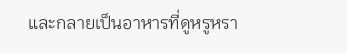และกลายเป็นอาหารที่ดูหรูหรา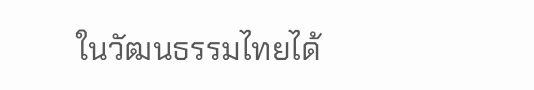ในวัฒนธรรมไทยได้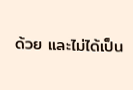ด้วย และไม่ได้เป็น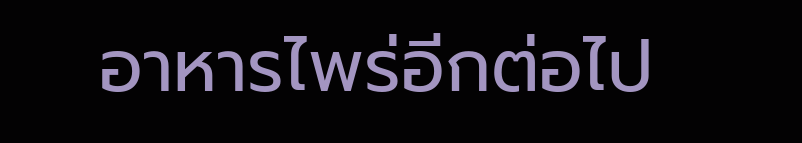อาหารไพร่อีกต่อไป